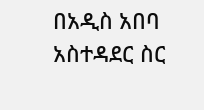በአዲስ አበባ አስተዳደር ስር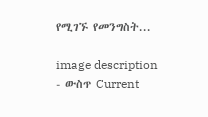የሚገኙ የመንግስት...

image description
- ውስጥ Current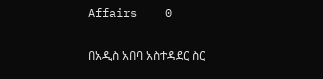Affairs    0

በአዲስ አበባ አስተዳደር ስር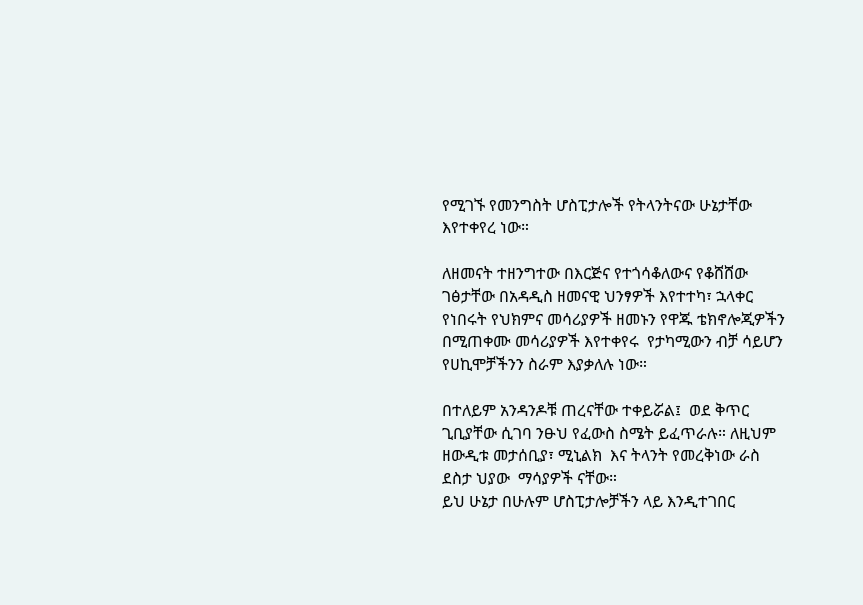የሚገኙ የመንግስት ሆስፒታሎች የትላንትናው ሁኔታቸው እየተቀየረ ነው።

ለዘመናት ተዘንግተው በእርጅና የተጎሳቆለውና የቆሸሸው ገፅታቸው በአዳዲስ ዘመናዊ ህንፃዎች እየተተካ፣ ኋላቀር  የነበሩት የህክምና መሳሪያዎች ዘመኑን የዋጁ ቴክኖሎጂዎችን በሚጠቀሙ መሳሪያዎች እየተቀየሩ  የታካሚውን ብቻ ሳይሆን የሀኪሞቻችንን ስራም እያቃለሉ ነው።

በተለይም አንዳንዶቹ ጠረናቸው ተቀይሯል፤  ወደ ቅጥር ጊቢያቸው ሲገባ ንፁህ የፈውስ ስሜት ይፈጥራሉ። ለዚህም ዘውዲቱ መታሰቢያ፣ ሚኒልክ  እና ትላንት የመረቅነው ራስ ደስታ ህያው  ማሳያዎች ናቸው።
ይህ ሁኔታ በሁሉም ሆስፒታሎቻችን ላይ እንዲተገበር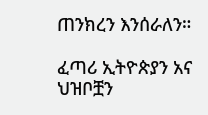ጠንክረን እንሰራለን።

ፈጣሪ ኢትዮጵያን አና ህዝቦቿን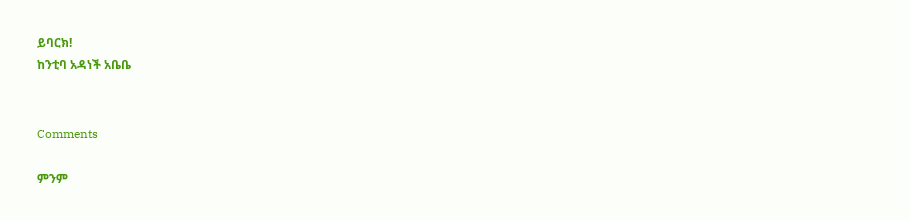ይባርክ!
ከንቲባ አዳነች አቤቤ


Comments

ምንም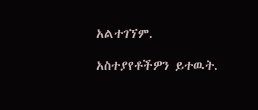አልተገኘም.

አስተያየቶችዎን ይተዉት.